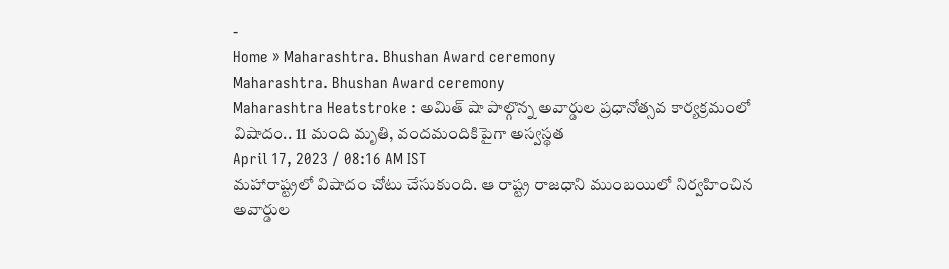-
Home » Maharashtra. Bhushan Award ceremony
Maharashtra. Bhushan Award ceremony
Maharashtra Heatstroke : అమిత్ షా పాల్గొన్న అవార్డుల ప్రధానోత్సవ కార్యక్రమంలో విషాదం.. 11 మంది మృతి, వందమందికిపైగా అస్వస్థత
April 17, 2023 / 08:16 AM IST
మహారాష్ట్రలో విషాదం చోటు చేసుకుంది. ఆ రాష్ట్ర రాజధాని ముంబయిలో నిర్వహించిన అవార్డుల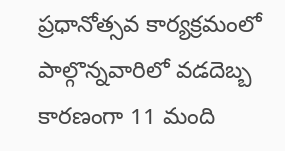ప్రధానోత్సవ కార్యక్రమంలో పాల్గొన్నవారిలో వడదెబ్బ కారణంగా 11 మంది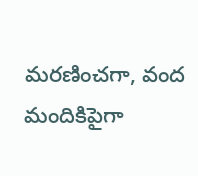మరణించగా, వంద మందికిపైగా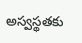అస్వస్థతకు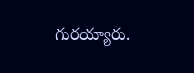గురయ్యారు.